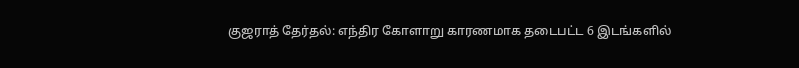குஜராத் தேர்தல்: எந்திர கோளாறு காரணமாக தடைபட்ட 6 இடங்களில்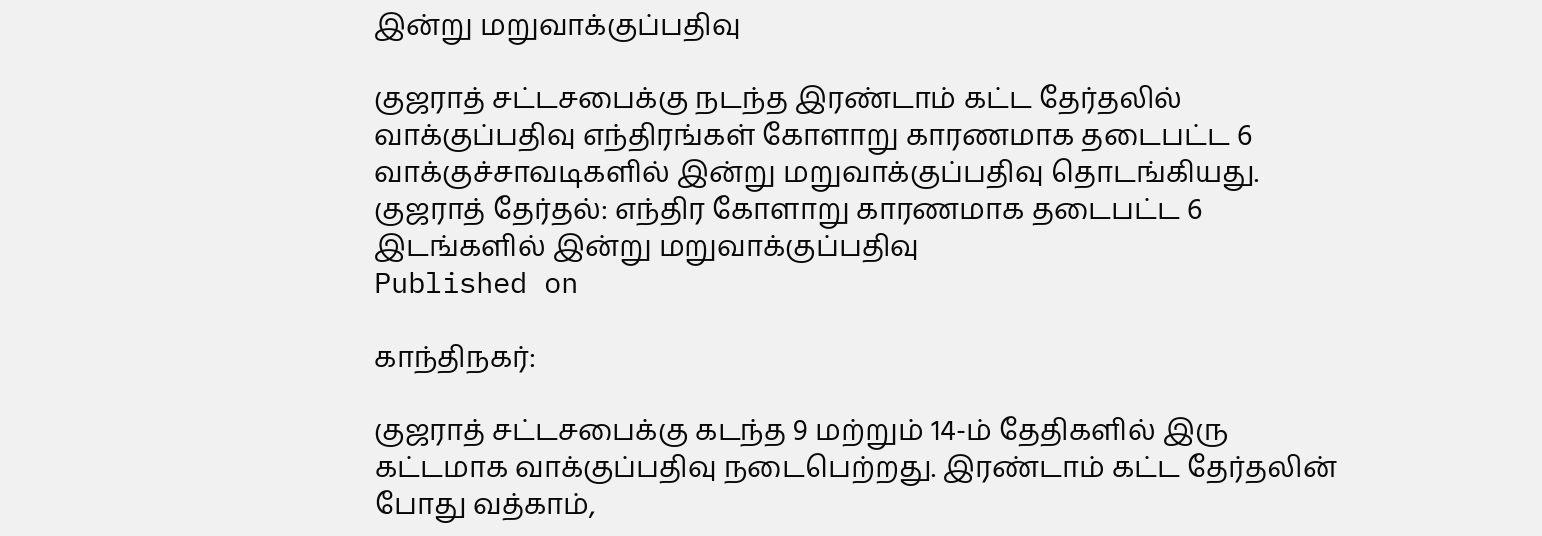இன்று மறுவாக்குப்பதிவு

குஜராத் சட்டசபைக்கு நடந்த இரண்டாம் கட்ட தேர்தலில் வாக்குப்பதிவு எந்திரங்கள் கோளாறு காரணமாக தடைபட்ட 6 வாக்குச்சாவடிகளில் இன்று மறுவாக்குப்பதிவு தொடங்கியது.
குஜராத் தேர்தல்: எந்திர கோளாறு காரணமாக தடைபட்ட 6 இடங்களில் இன்று மறுவாக்குப்பதிவு
Published on

காந்திநகர்:

குஜராத் சட்டசபைக்கு கடந்த 9 மற்றும் 14-ம் தேதிகளில் இரு கட்டமாக வாக்குப்பதிவு நடைபெற்றது. இரண்டாம் கட்ட தேர்தலின் போது வத்காம்,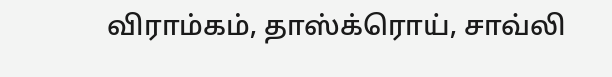விராம்கம், தாஸ்க்ரொய், சாவ்லி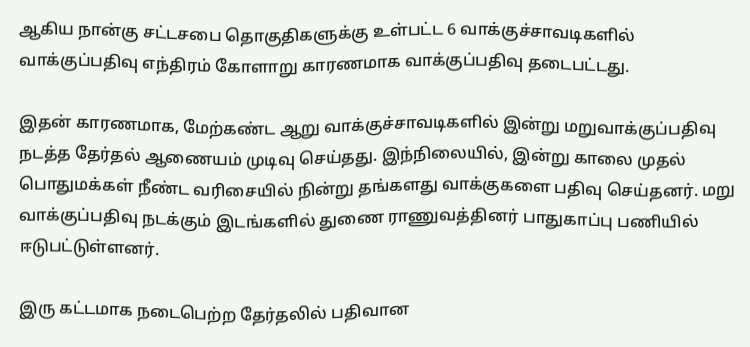ஆகிய நான்கு சட்டசபை தொகுதிகளுக்கு உள்பட்ட 6 வாக்குச்சாவடிகளில் வாக்குப்பதிவு எந்திரம் கோளாறு காரணமாக வாக்குப்பதிவு தடைபட்டது.

இதன் காரணமாக, மேற்கண்ட ஆறு வாக்குச்சாவடிகளில் இன்று மறுவாக்குப்பதிவு நடத்த தேர்தல் ஆணையம் முடிவு செய்தது. இந்நிலையில், இன்று காலை முதல் பொதுமக்கள் நீண்ட வரிசையில் நின்று தங்களது வாக்குகளை பதிவு செய்தனர். மறு வாக்குப்பதிவு நடக்கும் இடங்களில் துணை ராணுவத்தினர் பாதுகாப்பு பணியில் ஈடுபட்டுள்ளனர்.

இரு கட்டமாக நடைபெற்ற தேர்தலில் பதிவான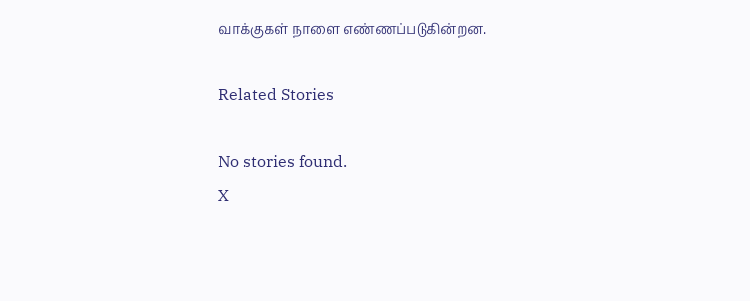வாக்குகள் நாளை எண்ணப்படுகின்றன.

Related Stories

No stories found.
X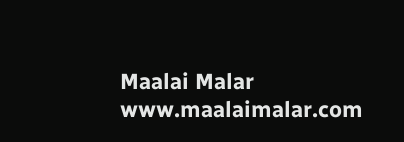Maalai Malar
www.maalaimalar.com